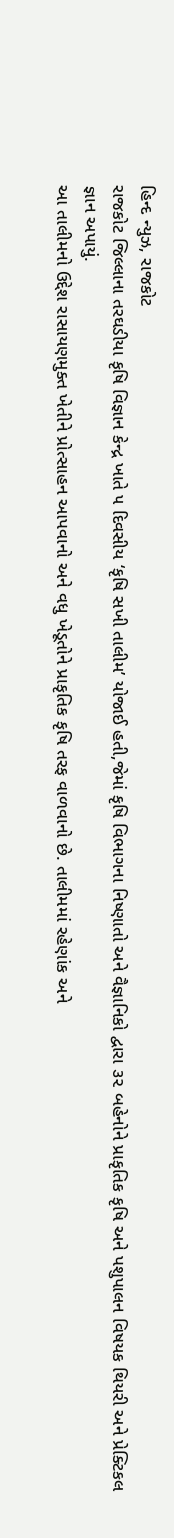હિન્દ ન્યુઝ, રાજકોટ
રાજકોટ જિલ્લાના તરઘડીયા કૃષિ વિજ્ઞાન કેન્દ્ર ખાતે ૫ દિવસીય ‘કૃષિ સખી તાલીમ’ યોજાઈ હતી,જેમાં કૃષિ વિભાગના નિષ્ણાતો અને વૈજ્ઞાનિકો દ્વારા ૩૨ બહેનોને પ્રાકૃતિક કૃષિ અને પશુપાલન વિષયક થિયરી અને પ્રેક્ટિકલ જ્ઞાન અપાયું.
આ તાલીમનો ઉદ્દેશ રાસાયણમુક્ત ખેતીને પ્રોત્સાહન આપવાનો અને વધુ ખેડૂતોને પ્રાકૃતિક કૃષિ તરફ વાળવાનો છે. તાલીમમાં રહેણાંક અને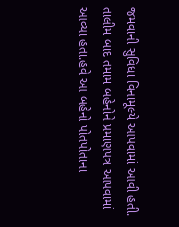જમવાની સુવિધા વિનામૂલ્યે આપવામાં આવી હતી.
તાલીમ બાદ તમામ બહેનોને પ્રમાણપત્ર આપવામાં આવ્યા હતા.હવે આ બહેનો પોતપોતાના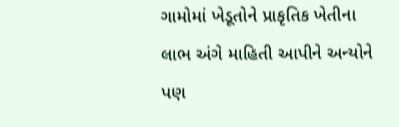ગામોમાં ખેડૂતોને પ્રાકૃતિક ખેતીના લાભ અંગે માહિતી આપીને અન્યોને પણ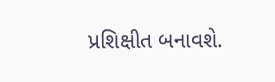પ્રશિક્ષીત બનાવશે.